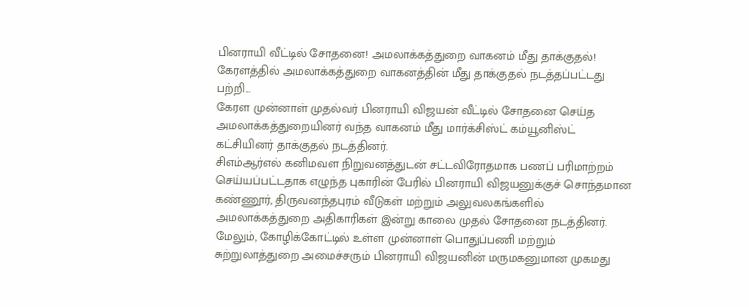பினராயி வீட்டில் சோதனை! அமலாக்கத்துறை வாகனம் மீது தாக்குதல்!
கேரளத்தில் அமலாக்கத்துறை வாகனத்தின் மீது தாக்குதல் நடத்தப்பட்டது பற்றி...
கேரள முன்னாள் முதல்வர் பினராயி விஜயன் வீட்டில் சோதனை செய்த அமலாக்கத்துறையினர் வந்த வாகனம் மீது மார்க்சிஸ்ட் கம்யூனிஸ்ட் கட்சியினர் தாக்குதல் நடத்தினர்.
சிஎம்ஆர்எல் கனிமவள நிறுவனத்துடன் சட்டவிரோதமாக பணப் பரிமாற்றம் செய்யப்பட்டதாக எழுந்த புகாரின் பேரில் பினராயி விஜயனுக்குச் சொந்தமான கண்ணூர், திருவனந்தபுரம் வீடுகள் மற்றும் அலுவலகங்களில் அமலாக்கத்துறை அதிகாரிகள் இன்று காலை முதல் சோதனை நடத்தினர்.
மேலும், கோழிக்கோட்டில் உள்ள முன்னாள் பொதுப்பணி மற்றும் சுற்றுலாத்துறை அமைச்சரும் பினராயி விஜயனின் மருமகனுமான முகமது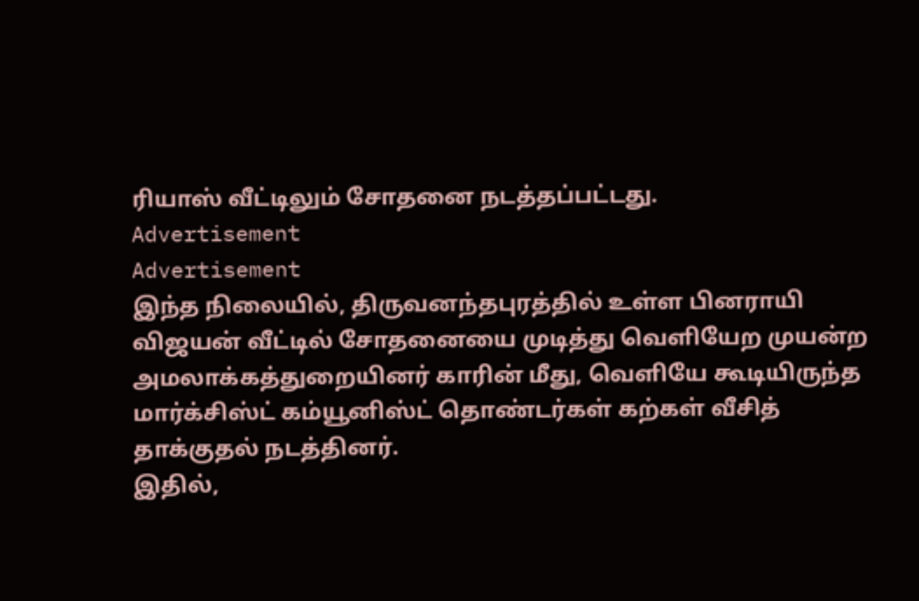ரியாஸ் வீட்டிலும் சோதனை நடத்தப்பட்டது.
Advertisement
Advertisement
இந்த நிலையில், திருவனந்தபுரத்தில் உள்ள பினராயி விஜயன் வீட்டில் சோதனையை முடித்து வெளியேற முயன்ற அமலாக்கத்துறையினர் காரின் மீது, வெளியே கூடியிருந்த மார்க்சிஸ்ட் கம்யூனிஸ்ட் தொண்டர்கள் கற்கள் வீசித் தாக்குதல் நடத்தினர்.
இதில்,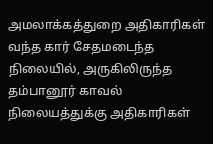அமலாக்கத்துறை அதிகாரிகள் வந்த கார் சேதமடைந்த நிலையில், அருகிலிருந்த தம்பானூர் காவல் நிலையத்துக்கு அதிகாரிகள்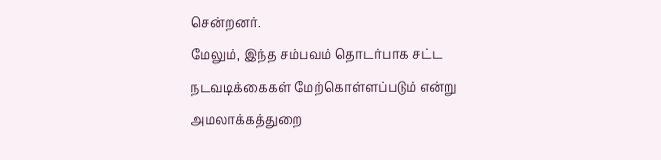சென்றனர்.
மேலும், இந்த சம்பவம் தொடர்பாக சட்ட நடவடிக்கைகள் மேற்கொள்ளப்படும் என்று அமலாக்கத்துறை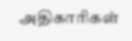அதிகாரிகள்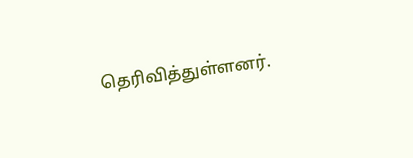தெரிவித்துள்ளனர்.